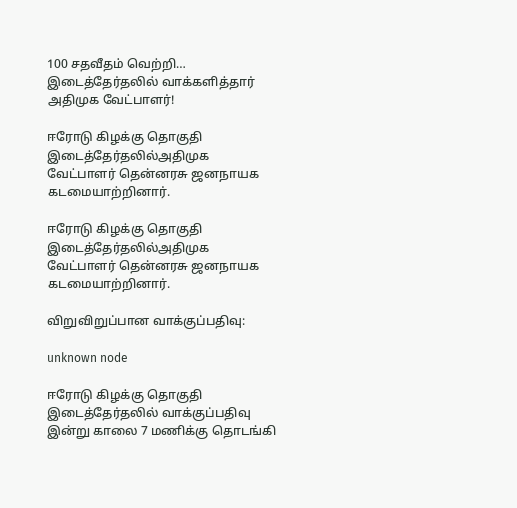100 சதவீதம் வெற்றி… இடைத்தேர்தலில் வாக்களித்தார் அதிமுக வேட்பாளர்!

ஈரோடு கிழக்கு தொகுதி இடைத்தேர்தலில்அதிமுக வேட்பாளர் தென்னரசு ஜனநாயக கடமையாற்றினார்.

ஈரோடு கிழக்கு தொகுதி இடைத்தேர்தலில்அதிமுக வேட்பாளர் தென்னரசு ஜனநாயக கடமையாற்றினார்.

விறுவிறுப்பான வாக்குப்பதிவு:

unknown node

ஈரோடு கிழக்கு தொகுதி இடைத்தேர்தலில் வாக்குப்பதிவு இன்று காலை 7 மணிக்கு தொடங்கி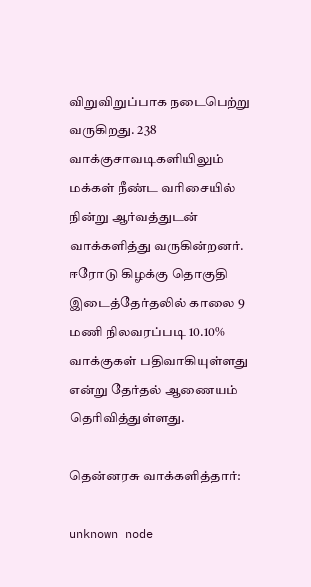விறுவிறுப்பாக நடைபெற்று வருகிறது. 238 வாக்குசாவடிகளியிலும் மக்கள் நீண்ட வரிசையில் நின்று ஆர்வத்துடன் வாக்களித்து வருகின்றனர். ஈரோடு கிழக்கு தொகுதி இடைத்தேர்தலில் காலை 9 மணி நிலவரப்படி 10.10% வாக்குகள் பதிவாகியுள்ளது என்று தேர்தல் ஆணையம் தெரிவித்துள்ளது.

தென்னரசு வாக்களித்தார்:

unknown node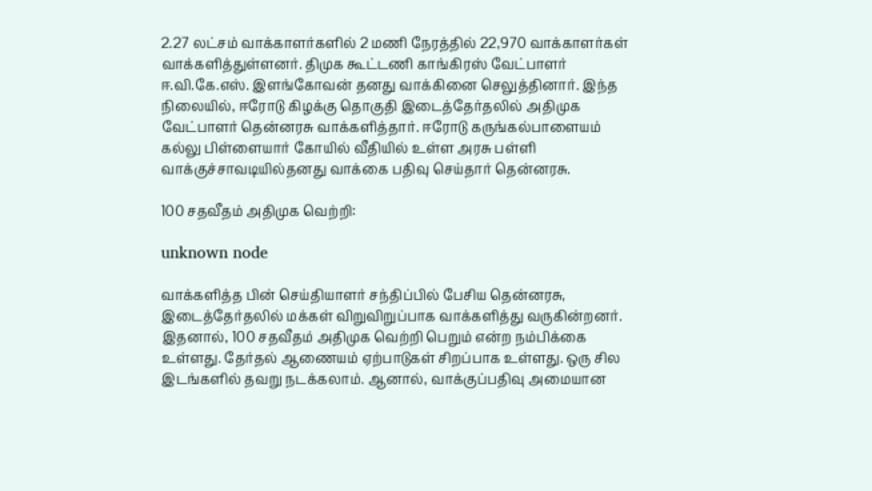2.27 லட்சம் வாக்காளர்களில் 2 மணி நேரத்தில் 22,970 வாக்காளர்கள் வாக்களித்துள்ளனர். திமுக கூட்டணி காங்கிரஸ் வேட்பாளர் ஈ.வி.கே.எஸ். இளங்கோவன் தனது வாக்கினை செலுத்தினார். இந்த நிலையில், ஈரோடு கிழக்கு தொகுதி இடைத்தேர்தலில் அதிமுக வேட்பாளர் தென்னரசு வாக்களித்தார். ஈரோடு கருங்கல்பாளையம் கல்லு பிள்ளையார் கோயில் வீதியில் உள்ள அரசு பள்ளி வாக்குச்சாவடியில்தனது வாக்கை பதிவு செய்தார் தென்னரசு.

100 சதவீதம் அதிமுக வெற்றி:

unknown node

வாக்களித்த பின் செய்தியாளர் சந்திப்பில் பேசிய தென்னரசு, இடைத்தேர்தலில் மக்கள் விறுவிறுப்பாக வாக்களித்து வருகின்றனர். இதனால், 100 சதவீதம் அதிமுக வெற்றி பெறும் என்ற நம்பிக்கை உள்ளது. தேர்தல் ஆணையம் ஏற்பாடுகள் சிறப்பாக உள்ளது. ஒரு சில இடங்களில் தவறு நடக்கலாம். ஆனால், வாக்குப்பதிவு அமையான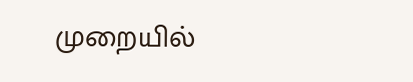முறையில்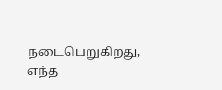நடைபெறுகிறது, எந்த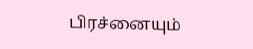பிரச்னையும்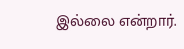இல்லை என்றார்.